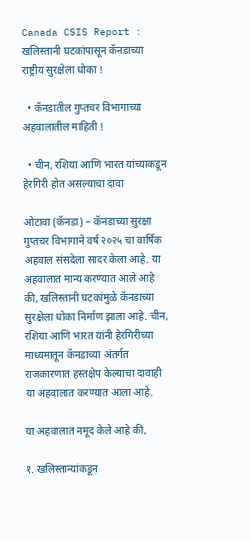Canada CSIS Report : खलिस्तानी घटकांपासून कॅनडाच्या राष्ट्रीय सुरक्षेला धोका !

  • कॅनडातील गुप्तचर विभागाच्या अहवालातील माहिती !

  • चीन, रशिया आणि भारत यांच्याकडून हेरगिरी होत असल्याचा दावा

ओटावा (कॅनडा) – कॅनडाच्या सुरक्षा गुप्तचर विभागाने वर्ष २०२५ चा वार्षिक अहवाल संसदेला सादर केला आहे. या अहवालात मान्य करण्यात आले आहे की, खलिस्तानी घटकांमुळे कॅनडाच्या सुरक्षेला धोका निर्माण झाला आहे. चीन, रशिया आणि भारत यांनी हेरगिरीच्या माध्यमातून कॅनडाच्या अंतर्गत राजकारणात हस्तक्षेप केल्याचा दावाही या अहवालात करण्यात आला आहे.

या अहवालात नमूद केले आहे की,

१. खलिस्तान्यांकडून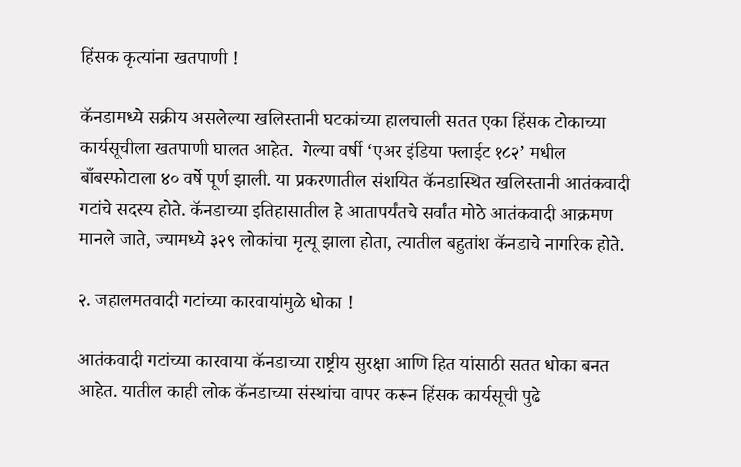हिंसक कृत्यांना खतपाणी !

कॅनडामध्ये सक्रीय असलेल्या खलिस्तानी घटकांच्या हालचाली सतत एका हिंसक टोकाच्या कार्यसूचीला खतपाणी घालत आहेत.  गेल्या वर्षी ‘एअर इंडिया फ्लाईट १८२’ मधील बाँबस्फोटाला ४० वर्षे पूर्ण झाली. या प्रकरणातील संशयित कॅनडास्थित खलिस्तानी आतंकवादी गटांचे सदस्य होते. कॅनडाच्या इतिहासातील हे आतापर्यंतचे सर्वांत मोठे आतंकवादी आक्रमण मानले जाते, ज्यामध्ये ३२९ लोकांचा मृत्यू झाला होता, त्यातील बहुतांश कॅनडाचे नागरिक होते.

२. जहालमतवादी गटांच्या कारवायांमुळे धोका !

आतंकवादी गटांच्या कारवाया कॅनडाच्या राष्ट्रीय सुरक्षा आणि हित यांसाठी सतत धोका बनत आहेत. यातील काही लोक कॅनडाच्या संस्थांचा वापर करून हिंसक कार्यसूची पुढे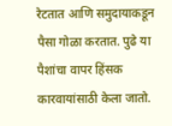रेटतात आणि समुदायाकडून पैसा गोळा करतात. पुढे या पैशांचा वापर हिंसक कारवायांसाठी केला जातो.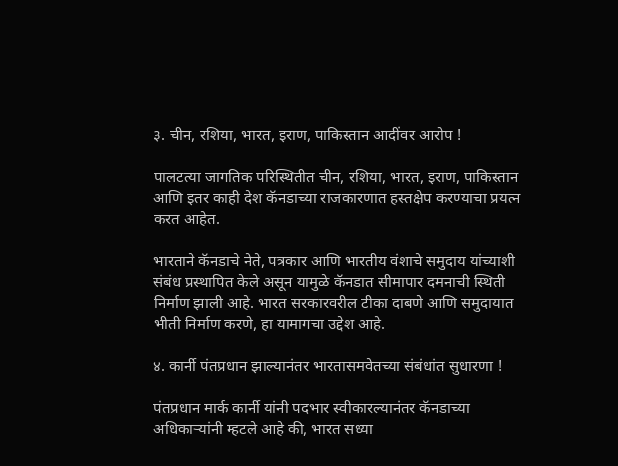३. चीन, रशिया, भारत, इराण, पाकिस्तान आदींवर आरोप !

पालटत्या जागतिक परिस्थितीत चीन, रशिया, भारत, इराण, पाकिस्तान आणि इतर काही देश कॅनडाच्या राजकारणात हस्तक्षेप करण्याचा प्रयत्न करत आहेत.

भारताने कॅनडाचे नेते, पत्रकार आणि भारतीय वंशाचे समुदाय यांच्याशी संबंध प्रस्थापित केले असून यामुळे कॅनडात सीमापार दमनाची स्थिती निर्माण झाली आहे. भारत सरकारवरील टीका दाबणे आणि समुदायात भीती निर्माण करणे, हा यामागचा उद्देश आहे.

४. कार्नी पंतप्रधान झाल्यानंतर भारतासमवेतच्या संबंधांत सुधारणा !

पंतप्रधान मार्क कार्नी यांनी पदभार स्वीकारल्यानंतर कॅनडाच्या अधिकार्‍यांनी म्हटले आहे की, भारत सध्या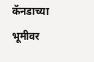कॅनडाच्या भूमीवर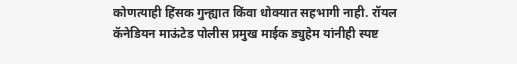कोणत्याही हिंसक गुन्ह्यात किंवा धोक्यात सहभागी नाही. रॉयल कॅनेडियन माऊंटेड पोलीस प्रमुख माईक ड्युहेम यांनीही स्पष्ट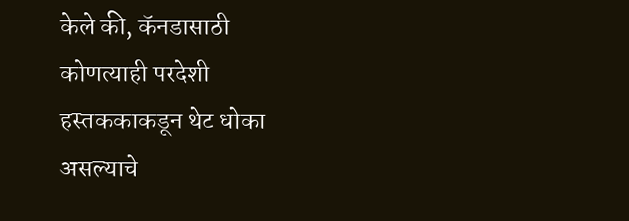केले की, कॅनडासाठी कोणत्याही परदेशी हस्तककाकडून थेट धोका असल्याचे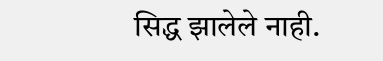सिद्ध झालेले नाही.